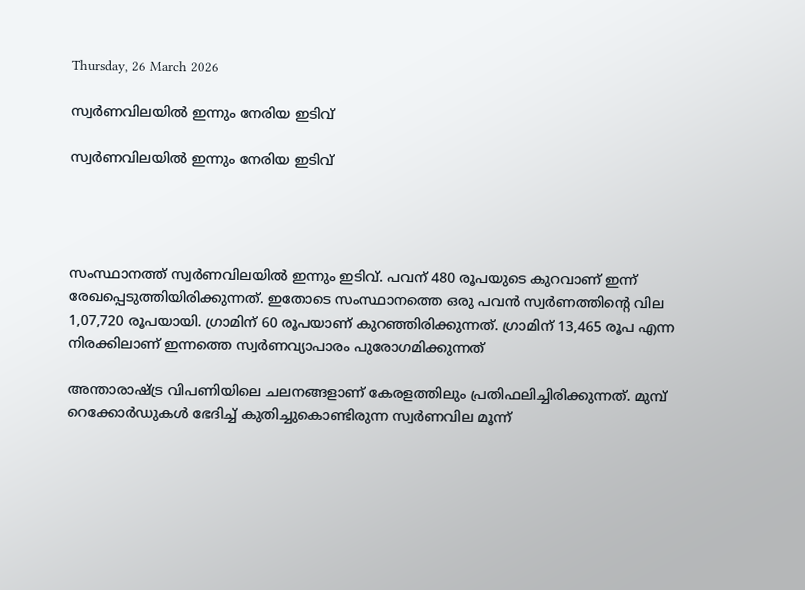Thursday, 26 March 2026

സ്വര്‍ണവിലയില്‍ ഇന്നും നേരിയ ഇടിവ്

സ്വര്‍ണവിലയില്‍ ഇന്നും നേരിയ ഇടിവ്




സംസ്ഥാനത്ത് സ്വര്‍ണവിലയില്‍ ഇന്നും ഇടിവ്. പവന് 480 രൂപയുടെ കുറവാണ് ഇന്ന് രേഖപ്പെടുത്തിയിരിക്കുന്നത്. ഇതോടെ സംസ്ഥാനത്തെ ഒരു പവന്‍ സ്വര്‍ണത്തിന്റെ വില 1,07,720 രൂപയായി. ഗ്രാമിന് 60 രൂപയാണ് കുറഞ്ഞിരിക്കുന്നത്. ഗ്രാമിന് 13,465 രൂപ എന്ന നിരക്കിലാണ് ഇന്നത്തെ സ്വര്‍ണവ്യാപാരം പുരോഗമിക്കുന്നത്

അന്താരാഷ്ട്ര വിപണിയിലെ ചലനങ്ങളാണ് കേരളത്തിലും പ്രതിഫലിച്ചിരിക്കുന്നത്. മുമ്പ് റെക്കോര്‍ഡുകള്‍ ഭേദിച്ച് കുതിച്ചുകൊണ്ടിരുന്ന സ്വര്‍ണവില മൂന്ന്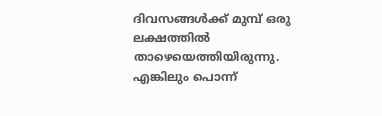ദിവസങ്ങള്‍ക്ക് മുമ്പ് ഒരു ലക്ഷത്തില്‍ താഴെയെത്തിയിരുന്നു. എങ്കിലും പൊന്ന്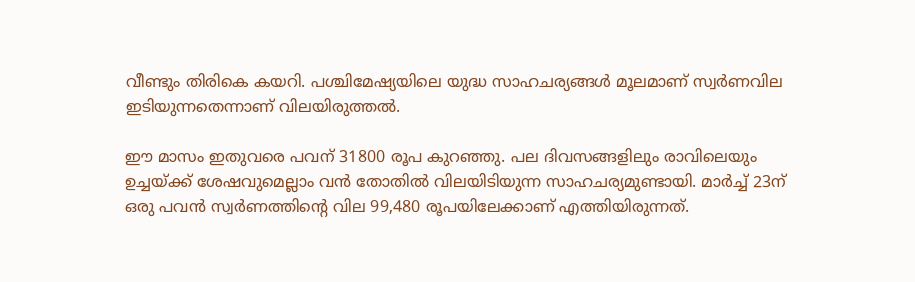വീണ്ടും തിരികെ കയറി. പശ്ചിമേഷ്യയിലെ യുദ്ധ സാഹചര്യങ്ങള്‍ മൂലമാണ് സ്വര്‍ണവില ഇടിയുന്നതെന്നാണ് വിലയിരുത്തല്‍.

ഈ മാസം ഇതുവരെ പവന് 31800 രൂപ കുറഞ്ഞു. പല ദിവസങ്ങളിലും രാവിലെയും ഉച്ചയ്ക്ക് ശേഷവുമെല്ലാം വന്‍ തോതില്‍ വിലയിടിയുന്ന സാഹചര്യമുണ്ടായി. മാര്‍ച്ച് 23ന് ഒരു പവന്‍ സ്വര്‍ണത്തിന്റെ വില 99,480 രൂപയിലേക്കാണ് എത്തിയിരുന്നത്.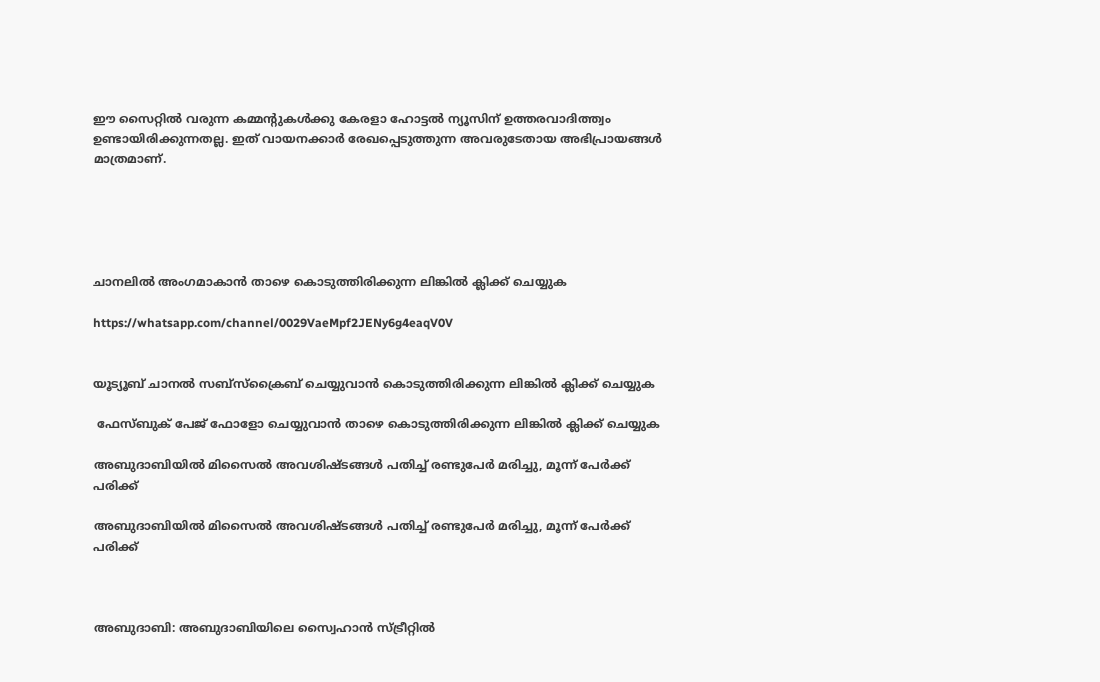ഈ സൈറ്റിൽ വരുന്ന കമ്മന്റുകൾക്കു കേരളാ ഹോട്ടൽ ന്യൂസിന് ഉത്തരവാദിത്ത്വം ഉണ്ടായിരിക്കുന്നതല്ല. ഇത് വായനക്കാർ രേഖപ്പെടുത്തുന്ന അവരുടേതായ അഭിപ്രായങ്ങൾ മാത്രമാണ്.





ചാനലിൽ അംഗമാകാൻ താഴെ കൊടുത്തിരിക്കുന്ന ലിങ്കിൽ ക്ലിക്ക് ചെയ്യുക

https://whatsapp.com/channel/0029VaeMpf2JENy6g4eaqV0V


യൂട്യൂബ് ചാനൽ സബ്സ്ക്രൈബ് ചെയ്യുവാൻ കൊടുത്തിരിക്കുന്ന ലിങ്കിൽ ക്ലിക്ക് ചെയ്യുക

 ഫേസ്ബുക് പേജ് ഫോളോ ചെയ്യുവാൻ താഴെ കൊടുത്തിരിക്കുന്ന ലിങ്കിൽ ക്ലിക്ക് ചെയ്യുക

അബുദാബിയിൽ മിസൈൽ അവശിഷ്ടങ്ങൾ പതിച്ച് രണ്ടുപേർ മരിച്ചു, മൂന്ന് പേർക്ക് പരിക്ക്

അബുദാബിയിൽ മിസൈൽ അവശിഷ്ടങ്ങൾ പതിച്ച് രണ്ടുപേർ മരിച്ചു, മൂന്ന് പേർക്ക് പരിക്ക്



അബുദാബി: അബുദാബിയിലെ സ്വൈഹാൻ സ്ട്രീറ്റിൽ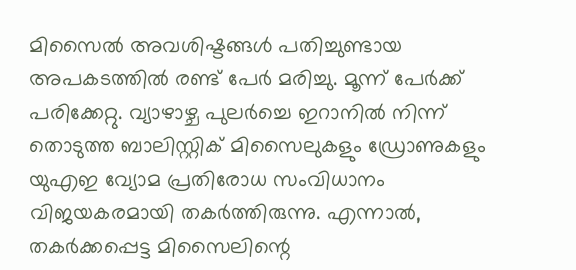മിസൈൽ അവശിഷ്ടങ്ങൾ പതിച്ചുണ്ടായ അപകടത്തിൽ രണ്ട് പേർ മരിച്ചു. മൂന്ന് പേർക്ക് പരിക്കേറ്റു. വ്യാഴാഴ്ച പുലർച്ചെ ഇറാനിൽ നിന്ന് തൊടുത്ത ബാലിസ്റ്റിക് മിസൈലുകളും ഡ്രോണുകളും യുഎഇ വ്യോമ പ്രതിരോധ സംവിധാനം വിജയകരമായി തകർത്തിരുന്നു. എന്നാൽ, തകർക്കപ്പെട്ട മിസൈലിന്റെ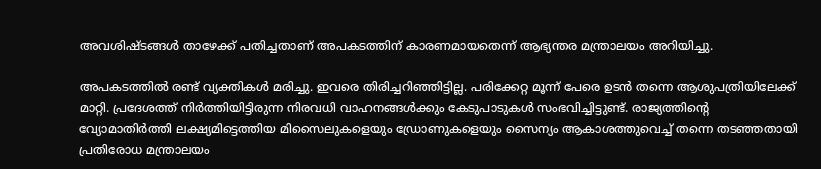അവശിഷ്ടങ്ങൾ താഴേക്ക് പതിച്ചതാണ് അപകടത്തിന് കാരണമായതെന്ന് ആഭ്യന്തര മന്ത്രാലയം അറിയിച്ചു.

അപകടത്തിൽ രണ്ട് വ്യക്തികൾ മരിച്ചു. ഇവരെ തിരിച്ചറിഞ്ഞിട്ടില്ല. പരിക്കേറ്റ മൂന്ന് പേരെ ഉടൻ തന്നെ ആശുപത്രിയിലേക്ക് മാറ്റി. പ്രദേശത്ത് നിർത്തിയിട്ടിരുന്ന നിരവധി വാഹനങ്ങൾക്കും കേടുപാടുകൾ സംഭവിച്ചിട്ടുണ്ട്. രാജ്യത്തിന്റെ വ്യോമാതിർത്തി ലക്ഷ്യമിട്ടെത്തിയ മിസൈലുകളെയും ഡ്രോണുകളെയും സൈന്യം ആകാശത്തുവെച്ച് തന്നെ തടഞ്ഞതായി പ്രതിരോധ മന്ത്രാലയം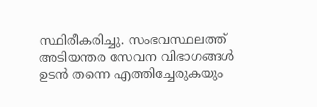സ്ഥിരീകരിച്ചു. സംഭവസ്ഥലത്ത് അടിയന്തര സേവന വിഭാഗങ്ങൾ ഉടൻ തന്നെ എത്തിച്ചേരുകയും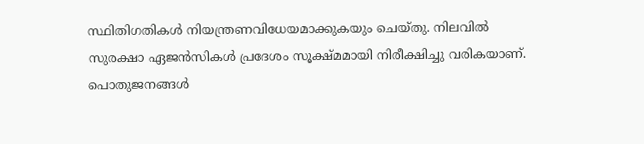സ്ഥിതിഗതികൾ നിയന്ത്രണവിധേയമാക്കുകയും ചെയ്തു. നിലവിൽ സുരക്ഷാ ഏജൻസികൾ പ്രദേശം സൂക്ഷ്മമായി നിരീക്ഷിച്ചു വരികയാണ്. പൊതുജനങ്ങൾ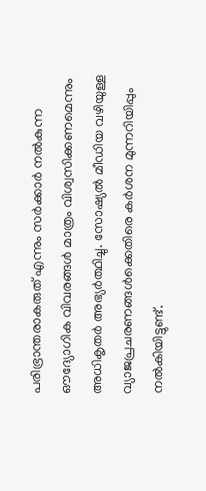പരിഭ്രാന്തരാകരുത് എന്നും സർക്കാർ നൽകുന്ന ഔദ്യോഗിക വിവരങ്ങൾ മാത്രം വിശ്വസിക്കണമെന്നും അധികൃതർ അഭ്യർത്ഥിച്ചു. സോഷ്യൽ മീഡിയ വഴിയുള്ള വ്യാജപ്രചരണങ്ങൾക്കെതിരെ കർശന മുന്നറിയിപ്പും നൽകിയിട്ടുണ്ട്.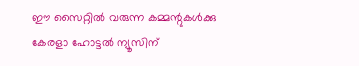ഈ സൈറ്റിൽ വരുന്ന കമ്മന്റുകൾക്കു കേരളാ ഹോട്ടൽ ന്യൂസിന്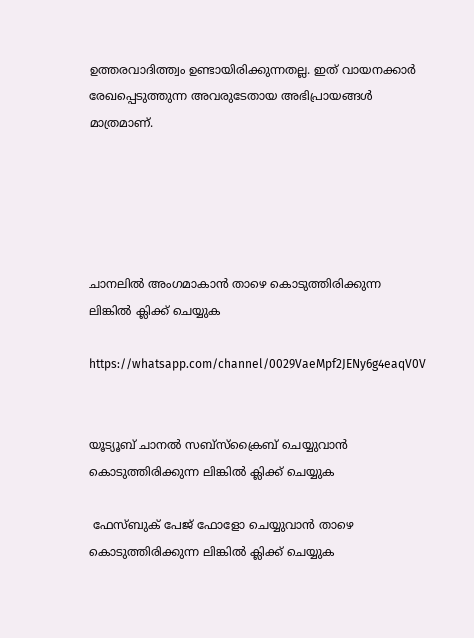ഉത്തരവാദിത്ത്വം ഉണ്ടായിരിക്കുന്നതല്ല. ഇത് വായനക്കാർ രേഖപ്പെടുത്തുന്ന അവരുടേതായ അഭിപ്രായങ്ങൾ മാത്രമാണ്.





ചാനലിൽ അംഗമാകാൻ താഴെ കൊടുത്തിരിക്കുന്ന ലിങ്കിൽ ക്ലിക്ക് ചെയ്യുക

https://whatsapp.com/channel/0029VaeMpf2JENy6g4eaqV0V


യൂട്യൂബ് ചാനൽ സബ്സ്ക്രൈബ് ചെയ്യുവാൻ കൊടുത്തിരിക്കുന്ന ലിങ്കിൽ ക്ലിക്ക് ചെയ്യുക

 ഫേസ്ബുക് പേജ് ഫോളോ ചെയ്യുവാൻ താഴെ കൊടുത്തിരിക്കുന്ന ലിങ്കിൽ ക്ലിക്ക് ചെയ്യുക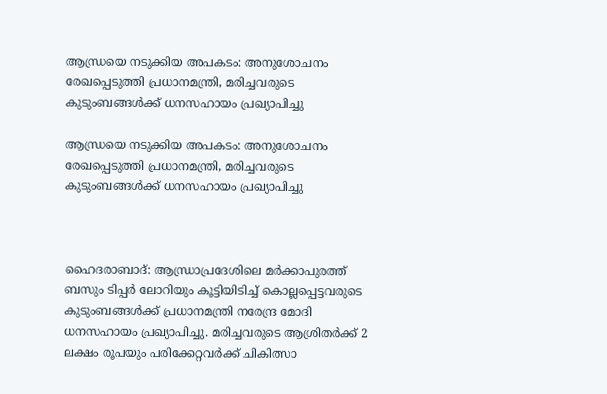ആന്ധ്രയെ നടുക്കിയ അപകടം: അനുശോചനം രേഖപ്പെടുത്തി പ്രധാനമന്ത്രി, മരിച്ചവരുടെ കുടുംബങ്ങൾക്ക് ധനസഹായം പ്രഖ്യാപിച്ചു

ആന്ധ്രയെ നടുക്കിയ അപകടം: അനുശോചനം രേഖപ്പെടുത്തി പ്രധാനമന്ത്രി, മരിച്ചവരുടെ കുടുംബങ്ങൾക്ക് ധനസഹായം പ്രഖ്യാപിച്ചു



ഹൈദരാബാദ്: ആന്ധ്രാപ്രദേശിലെ മർക്കാപുരത്ത് ബസും ടിപ്പർ ലോറിയും കൂട്ടിയിടിച്ച് കൊല്ലപ്പെട്ടവരുടെ കുടുംബങ്ങൾക്ക് പ്രധാനമന്ത്രി നരേന്ദ്ര മോദി ധനസഹായം പ്രഖ്യാപിച്ചു. മരിച്ചവരുടെ ആശ്രിതർക്ക് 2 ലക്ഷം രൂപയും പരിക്കേറ്റവർക്ക് ചികിത്സാ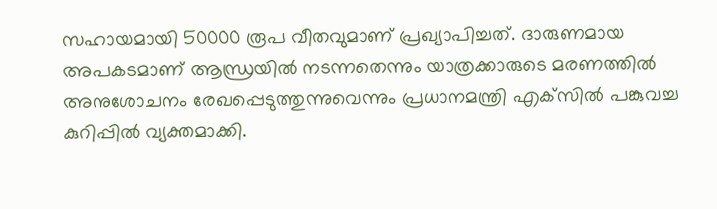സഹായമായി 50000 രൂപ വീതവുമാണ് പ്രഖ്യാപിച്ചത്. ദാരുണമായ അപകടമാണ് ആന്ധ്രയിൽ നടന്നതെന്നും യാത്രക്കാരുടെ മരണത്തിൽ അനുശോചനം രേഖപ്പെടുത്തുന്നുവെന്നും പ്രധാനമന്ത്രി എക്‌സിൽ പങ്കുവച്ച കുറിപ്പിൽ വ്യക്തമാക്കി.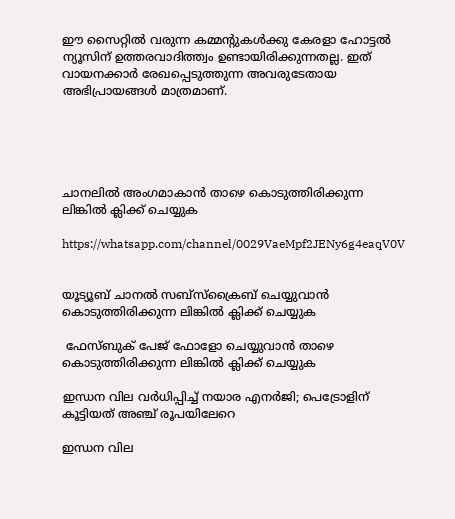ഈ സൈറ്റിൽ വരുന്ന കമ്മന്റുകൾക്കു കേരളാ ഹോട്ടൽ ന്യൂസിന് ഉത്തരവാദിത്ത്വം ഉണ്ടായിരിക്കുന്നതല്ല. ഇത് വായനക്കാർ രേഖപ്പെടുത്തുന്ന അവരുടേതായ അഭിപ്രായങ്ങൾ മാത്രമാണ്.





ചാനലിൽ അംഗമാകാൻ താഴെ കൊടുത്തിരിക്കുന്ന ലിങ്കിൽ ക്ലിക്ക് ചെയ്യുക

https://whatsapp.com/channel/0029VaeMpf2JENy6g4eaqV0V


യൂട്യൂബ് ചാനൽ സബ്സ്ക്രൈബ് ചെയ്യുവാൻ കൊടുത്തിരിക്കുന്ന ലിങ്കിൽ ക്ലിക്ക് ചെയ്യുക

 ഫേസ്ബുക് പേജ് ഫോളോ ചെയ്യുവാൻ താഴെ കൊടുത്തിരിക്കുന്ന ലിങ്കിൽ ക്ലിക്ക് ചെയ്യുക

ഇന്ധന വില വര്‍ധിപ്പിച്ച് നയാര എനര്‍ജി; പെട്രോളിന് കൂട്ടിയത് അഞ്ച് രൂപയിലേറെ

ഇന്ധന വില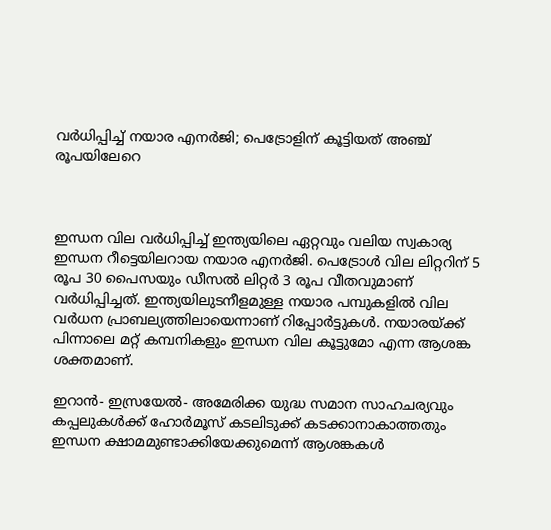വര്‍ധിപ്പിച്ച് നയാര എനര്‍ജി; പെട്രോളിന് കൂട്ടിയത് അഞ്ച് രൂപയിലേറെ



ഇന്ധന വില വര്‍ധിപ്പിച്ച് ഇന്ത്യയിലെ ഏറ്റവും വലിയ സ്വകാര്യ ഇന്ധന റീട്ടെയിലറായ നയാര എനര്‍ജി. പെട്രോള്‍ വില ലിറ്ററിന് 5 രൂപ 30 പൈസയും ഡീസല്‍ ലിറ്റര്‍ 3 രൂപ വീതവുമാണ് വര്‍ധിപ്പിച്ചത്. ഇന്ത്യയിലുടനീളമുള്ള നയാര പമ്പുകളില്‍ വില വര്‍ധന പ്രാബല്യത്തിലായെന്നാണ് റിപ്പോര്‍ട്ടുകള്‍. നയാരയ്ക്ക് പിന്നാലെ മറ്റ് കമ്പനികളും ഇന്ധന വില കൂട്ടുമോ എന്ന ആശങ്ക ശക്തമാണ്.

ഇറാന്‍- ഇസ്രയേല്‍- അമേരിക്ക യുദ്ധ സമാന സാഹചര്യവും കപ്പലുകള്‍ക്ക് ഹോര്‍മൂസ് കടലിടുക്ക് കടക്കാനാകാത്തതും ഇന്ധന ക്ഷാമമുണ്ടാക്കിയേക്കുമെന്ന് ആശങ്കകള്‍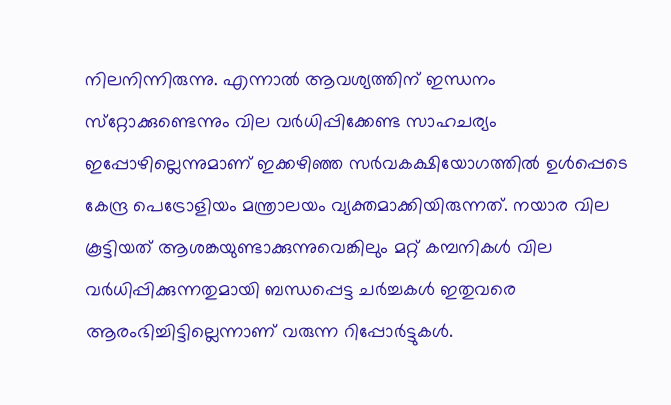നിലനിന്നിരുന്നു. എന്നാല്‍ ആവശ്യത്തിന് ഇന്ധനം സ്‌റ്റോക്കുണ്ടെന്നും വില വര്‍ധിപ്പിക്കേണ്ട സാഹചര്യം ഇപ്പോഴില്ലെന്നുമാണ് ഇക്കഴിഞ്ഞ സര്‍വകക്ഷിയോഗത്തില്‍ ഉള്‍പ്പെടെ കേന്ദ്ര പെട്രോളിയം മന്ത്രാലയം വ്യക്തമാക്കിയിരുന്നത്. നയാര വില കൂട്ടിയത് ആശങ്കയുണ്ടാക്കുന്നുവെങ്കിലും മറ്റ് കമ്പനികള്‍ വില വര്‍ധിപ്പിക്കുന്നതുമായി ബന്ധപ്പെട്ട ചര്‍ച്ചകള്‍ ഇതുവരെ ആരംഭിച്ചിട്ടില്ലെന്നാണ് വരുന്ന റിപ്പോര്‍ട്ടുകള്‍.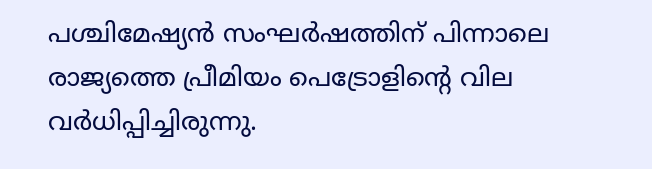പശ്ചിമേഷ്യന്‍ സംഘര്‍ഷത്തിന് പിന്നാലെ രാജ്യത്തെ പ്രീമിയം പെട്രോളിന്റെ വില വര്‍ധിപ്പിച്ചിരുന്നു.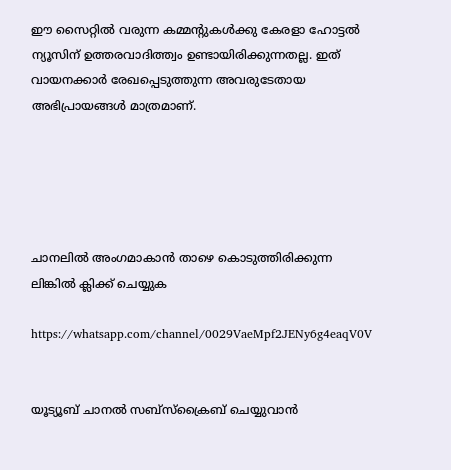ഈ സൈറ്റിൽ വരുന്ന കമ്മന്റുകൾക്കു കേരളാ ഹോട്ടൽ ന്യൂസിന് ഉത്തരവാദിത്ത്വം ഉണ്ടായിരിക്കുന്നതല്ല. ഇത് വായനക്കാർ രേഖപ്പെടുത്തുന്ന അവരുടേതായ അഭിപ്രായങ്ങൾ മാത്രമാണ്.





ചാനലിൽ അംഗമാകാൻ താഴെ കൊടുത്തിരിക്കുന്ന ലിങ്കിൽ ക്ലിക്ക് ചെയ്യുക

https://whatsapp.com/channel/0029VaeMpf2JENy6g4eaqV0V


യൂട്യൂബ് ചാനൽ സബ്സ്ക്രൈബ് ചെയ്യുവാൻ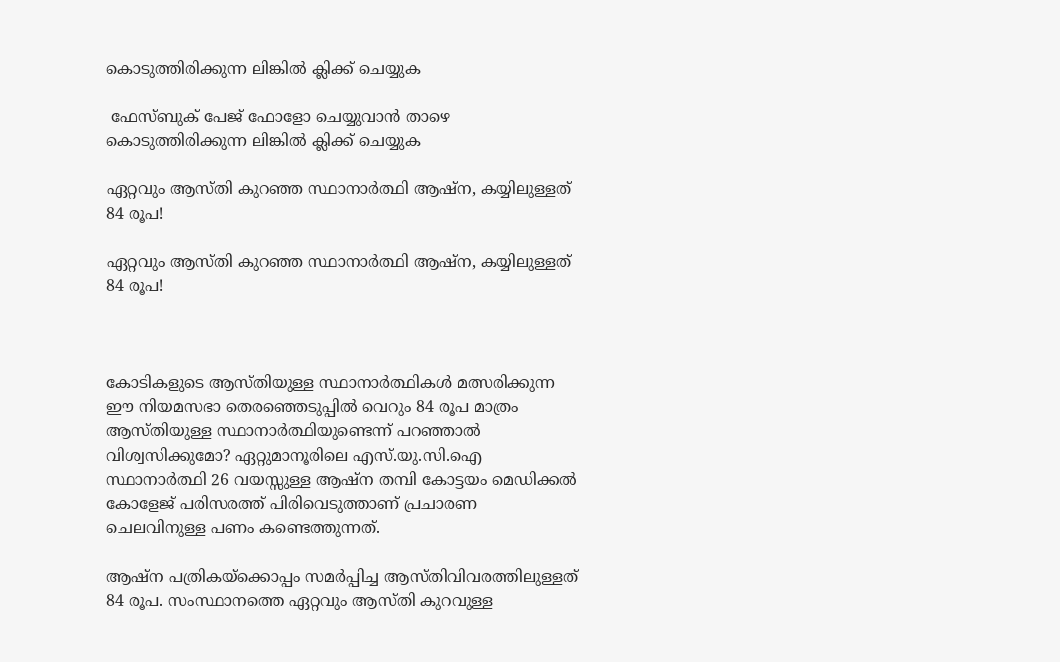കൊടുത്തിരിക്കുന്ന ലിങ്കിൽ ക്ലിക്ക് ചെയ്യുക

 ഫേസ്ബുക് പേജ് ഫോളോ ചെയ്യുവാൻ താഴെ കൊടുത്തിരിക്കുന്ന ലിങ്കിൽ ക്ലിക്ക് ചെയ്യുക

ഏറ്റവും ആസ്തി കുറഞ്ഞ സ്ഥാനാർത്ഥി ആഷ്ന, കയ്യിലുള്ളത് 84 രൂപ!

ഏറ്റവും ആസ്തി കുറഞ്ഞ സ്ഥാനാർത്ഥി ആഷ്ന, കയ്യിലുള്ളത് 84 രൂപ!



കോടികളുടെ ആസ്തിയുള്ള സ്ഥാനാര്‍ത്ഥികള്‍ മത്സരിക്കുന്ന ഈ നിയമസഭാ തെരഞ്ഞെടുപ്പില്‍ വെറും 84 രൂപ മാത്രം ആസ്തിയുള്ള സ്ഥാനാര്‍ത്ഥിയുണ്ടെന്ന് പറഞ്ഞാല്‍ വിശ്വസിക്കുമോ? ഏറ്റുമാനൂരിലെ എസ്.യു.സി.ഐ സ്ഥാനാർത്ഥി 26 വയസ്സുള്ള ആഷ്‌ന തമ്പി കോട്ടയം മെഡിക്കല്‍ കോളേജ് പരിസരത്ത് പിരിവെടുത്താണ് പ്രചാരണ ചെലവിനുള്ള പണം കണ്ടെത്തുന്നത്.

ആഷ്‌ന പത്രികയ്ക്കൊപ്പം സമർപ്പിച്ച ആസ്തിവിവരത്തിലുള്ളത് 84 രൂപ. സംസ്ഥാനത്തെ ഏറ്റവും ആസ്തി കുറവുള്ള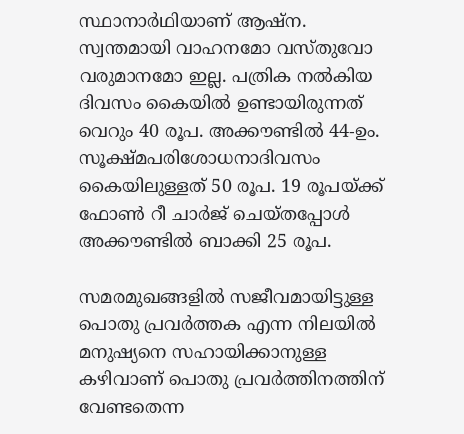സ്ഥാനാർഥിയാണ് ആഷ്ന. സ്വന്തമായി വാഹനമോ വസ്തുവോ വരുമാനമോ ഇല്ല. പത്രിക നൽകിയ ദിവസം കൈയിൽ ഉണ്ടായിരുന്നത് വെറും 40 രൂപ. അക്കൗണ്ടിൽ 44-ഉം. സൂക്ഷ്മപരിശോധനാദിവസം കൈയിലുള്ളത് 50 രൂപ. 19 രൂപയ്ക്ക് ഫോൺ റീ ചാർജ് ചെയ്തപ്പോൾ അക്കൗണ്ടിൽ ബാക്കി 25 രൂപ.

സമരമുഖങ്ങളില്‍ സജീവമായിട്ടുള്ള പൊതു പ്രവര്‍ത്തക എന്ന നിലയില്‍ മനുഷ്യനെ സഹായിക്കാനുള്ള കഴിവാണ് പൊതു പ്രവര്‍ത്തിനത്തിന് വേണ്ടതെന്ന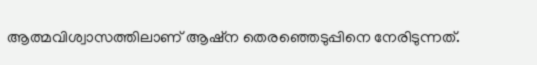ആത്മവിശ്വാസത്തിലാണ് ആഷ്‌ന തെരഞ്ഞെടുപ്പിനെ നേരിടുന്നത്.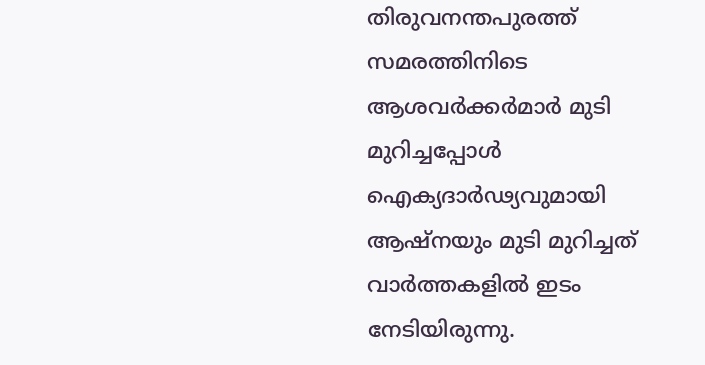തിരുവനന്തപുരത്ത് സമരത്തിനിടെ ആശവർക്കർമാർ മുടി മുറിച്ചപ്പോൾ ഐക്യദാർഢ്യവുമായി ആഷ്‌നയും മുടി മുറിച്ചത് വാര്‍ത്തകളില്‍ ഇടം നേടിയിരുന്നു.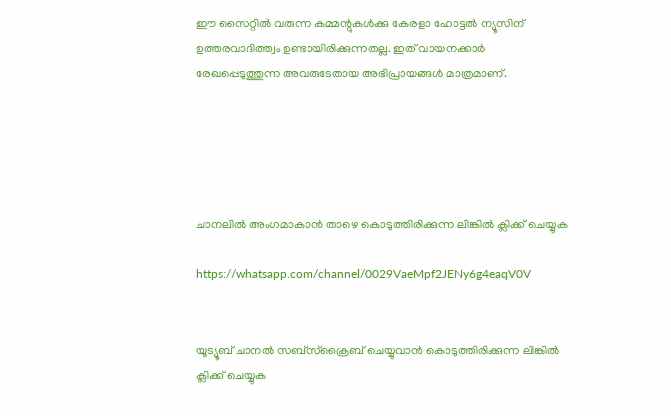ഈ സൈറ്റിൽ വരുന്ന കമ്മന്റുകൾക്കു കേരളാ ഹോട്ടൽ ന്യൂസിന് ഉത്തരവാദിത്ത്വം ഉണ്ടായിരിക്കുന്നതല്ല. ഇത് വായനക്കാർ രേഖപ്പെടുത്തുന്ന അവരുടേതായ അഭിപ്രായങ്ങൾ മാത്രമാണ്.





ചാനലിൽ അംഗമാകാൻ താഴെ കൊടുത്തിരിക്കുന്ന ലിങ്കിൽ ക്ലിക്ക് ചെയ്യുക

https://whatsapp.com/channel/0029VaeMpf2JENy6g4eaqV0V


യൂട്യൂബ് ചാനൽ സബ്സ്ക്രൈബ് ചെയ്യുവാൻ കൊടുത്തിരിക്കുന്ന ലിങ്കിൽ ക്ലിക്ക് ചെയ്യുക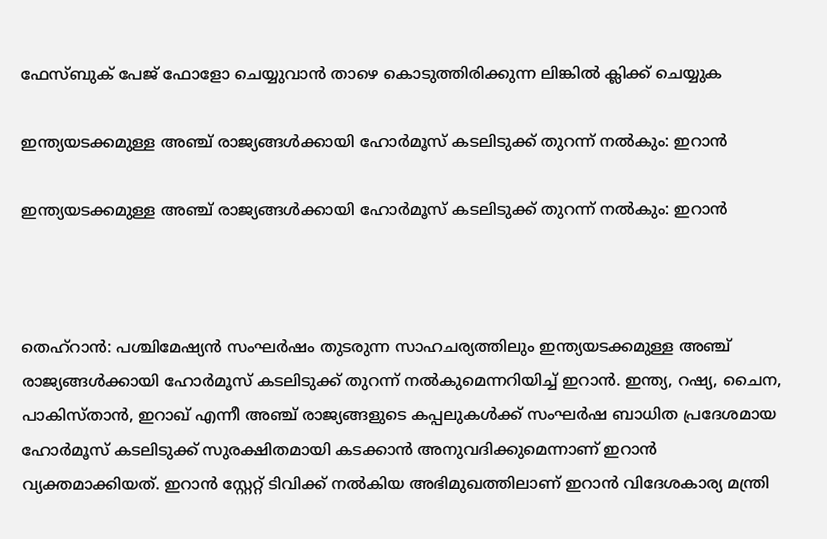ഫേസ്ബുക് പേജ് ഫോളോ ചെയ്യുവാൻ താഴെ കൊടുത്തിരിക്കുന്ന ലിങ്കിൽ ക്ലിക്ക് ചെയ്യുക

ഇന്ത്യയടക്കമുള്ള അഞ്ച് രാജ്യങ്ങൾക്കായി ഹോർമൂസ് കടലിടുക്ക് തുറന്ന് നൽകും: ഇറാൻ

ഇന്ത്യയടക്കമുള്ള അഞ്ച് രാജ്യങ്ങൾക്കായി ഹോർമൂസ് കടലിടുക്ക് തുറന്ന് നൽകും: ഇറാൻ



തെഹ്റാൻ: പശ്ചിമേഷ്യൻ സംഘർഷം തുടരുന്ന സാഹചര്യത്തിലും ഇന്ത്യയടക്കമുള്ള അഞ്ച് രാജ്യങ്ങൾക്കായി ഹോർമൂസ് കടലിടുക്ക് തുറന്ന് നൽകുമെന്നറിയിച്ച് ഇറാൻ. ഇന്ത്യ, റഷ്യ, ചൈന, പാകിസ്താൻ, ഇറാഖ് എന്നീ അഞ്ച് രാജ്യങ്ങളുടെ കപ്പലുകൾക്ക് സംഘർഷ ബാധിത പ്രദേശമായ ഹോർമൂസ് കടലിടുക്ക് സുരക്ഷിതമായി കടക്കാൻ അനുവദിക്കുമെന്നാണ് ഇറാൻ വ്യക്തമാക്കിയത്. ഇറാൻ സ്റ്റേറ്റ് ടിവിക്ക് നൽകിയ അഭിമുഖത്തിലാണ് ഇറാൻ വിദേശകാര്യ മന്ത്രി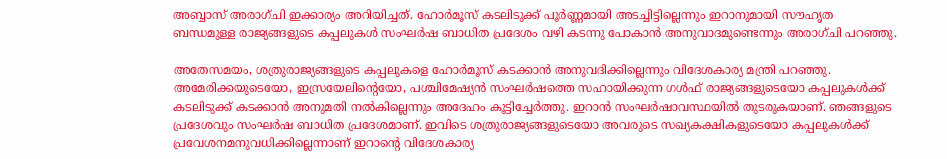അബ്ബാസ് അരാഗ്ചി ഇക്കാര്യം അറിയിച്ചത്. ഹോർമൂസ് കടലിടുക്ക് പൂർണ്ണമായി അടച്ചിട്ടില്ലെന്നും ഇറാനുമായി സൗഹൃത ബന്ധമുള്ള രാജ്യങ്ങളുടെ കപ്പലുകൾ സംഘർഷ ബാധിത പ്രദേശം വഴി കടന്നു പോകാൻ അനുവാദമുണ്ടെന്നും അരാഗ്ചി പറഞ്ഞു.

അതേസമയം, ശത്രുരാജ്യങ്ങളുടെ കപ്പലുകളെ ഹോർമൂസ് കടക്കാൻ അനുവദിക്കില്ലെന്നും വിദേശകാര്യ മന്ത്രി പറഞ്ഞു. അമേരിക്കയുടെയോ, ഇസ്രയേലിൻ്റെയോ, പശ്ചിമേഷ്യൻ സംഘർഷത്തെ സഹായിക്കുന്ന ഗൾഫ് രാജ്യങ്ങളുടെയോ കപ്പലുകൾക്ക് കടലിടുക്ക് കടക്കാൻ അനുമതി നൽകില്ലെന്നും അദേഹം കൂട്ടിച്ചേർത്തു. ഇറാൻ സംഘർഷാവസ്ഥയിൽ തുടരുകയാണ്. ഞങ്ങളുടെ പ്രദേശവും സംഘർഷ ബാധിത പ്രദേശമാണ്. ഇവിടെ ശത്രുരാജ്യങ്ങളുടെയോ അവരുടെ സഖ്യകക്ഷികളുടെയോ കപ്പലുകൾക്ക് പ്രവേശനമനുവധിക്കില്ലെന്നാണ് ഇറാൻ്റെ വിദേശകാര്യ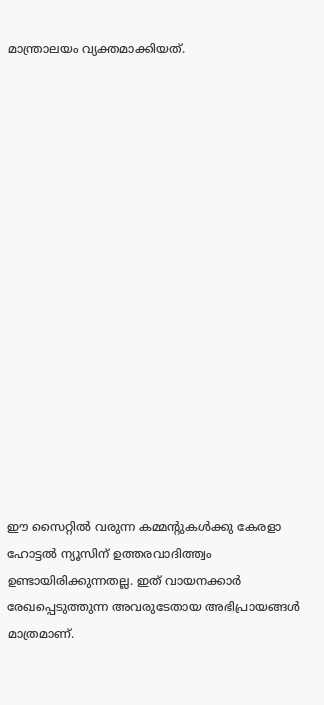മാന്ത്രാലയം വ്യക്തമാക്കിയത്.

















ഈ സൈറ്റിൽ വരുന്ന കമ്മന്റുകൾക്കു കേരളാ ഹോട്ടൽ ന്യൂസിന് ഉത്തരവാദിത്ത്വം ഉണ്ടായിരിക്കുന്നതല്ല. ഇത് വായനക്കാർ രേഖപ്പെടുത്തുന്ന അവരുടേതായ അഭിപ്രായങ്ങൾ മാത്രമാണ്.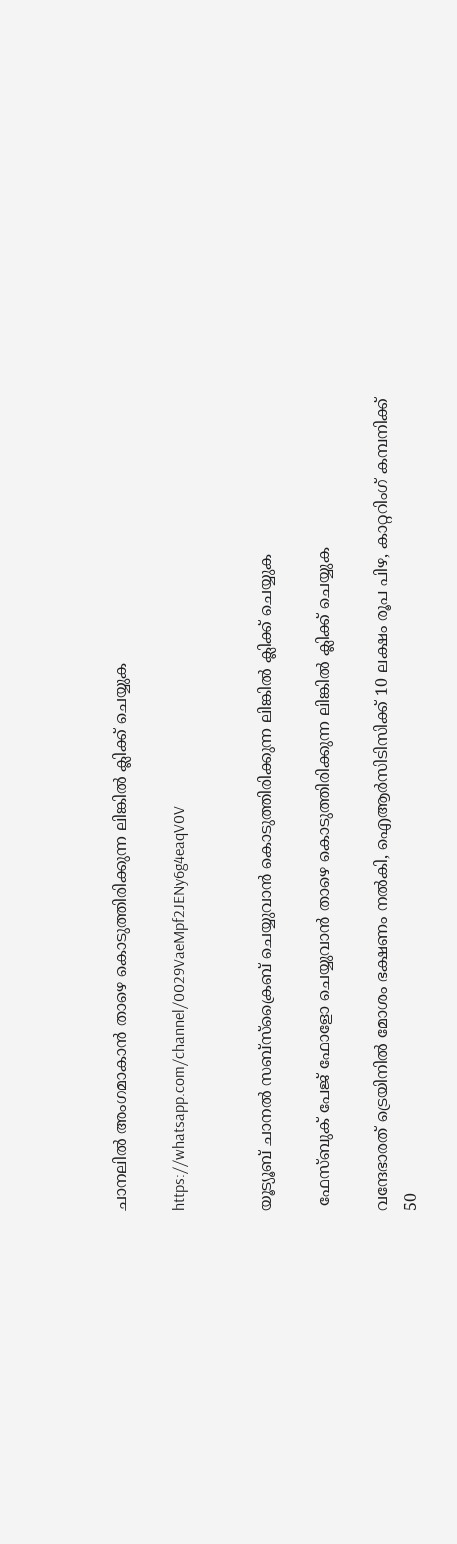ചാനലിൽ അംഗമാകാൻ താഴെ കൊടുത്തിരിക്കുന്ന ലിങ്കിൽ ക്ലിക്ക് ചെയ്യുക

https://whatsapp.com/channel/0029VaeMpf2JENy6g4eaqV0V


യൂട്യൂബ് ചാനൽ സബ്സ്ക്രൈബ് ചെയ്യുവാൻ കൊടുത്തിരിക്കുന്ന ലിങ്കിൽ ക്ലിക്ക് ചെയ്യുക

 ഫേസ്ബുക് പേജ് ഫോളോ ചെയ്യുവാൻ താഴെ കൊടുത്തിരിക്കുന്ന ലിങ്കിൽ ക്ലിക്ക് ചെയ്യുക

വന്ദേഭാരത് ട്രെയിനിൽ മോശം ഭക്ഷണം നൽകി, ഐആർസിടിസിക്ക് 10 ലക്ഷം രൂപ പിഴ, കാറ്ററിംഗ് കമ്പനിക്ക് 50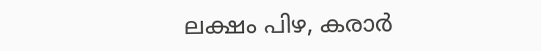ലക്ഷം പിഴ, കരാർ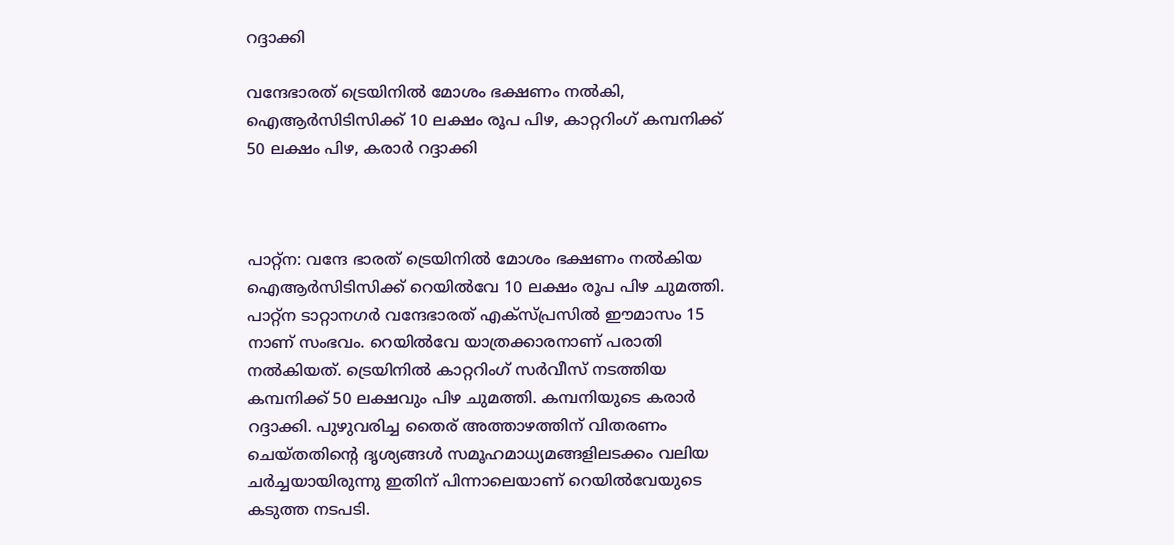റദ്ദാക്കി

വന്ദേഭാരത് ട്രെയിനിൽ മോശം ഭക്ഷണം നൽകി, ഐആർസിടിസിക്ക് 10 ലക്ഷം രൂപ പിഴ, കാറ്ററിംഗ് കമ്പനിക്ക് 50 ലക്ഷം പിഴ, കരാർ റദ്ദാക്കി



പാറ്റ്ന: വന്ദേ ഭാരത് ട്രെയിനിൽ മോശം ഭക്ഷണം നൽകിയ ഐആർസിടിസിക്ക് റെയിൽവേ 10 ലക്ഷം രൂപ പിഴ ചുമത്തി. പാറ്റ്ന ടാറ്റാനഗർ വന്ദേഭാരത് എക്സ്പ്രസിൽ ഈമാസം 15 നാണ് സംഭവം. റെയിൽവേ യാത്രക്കാരനാണ് പരാതി നൽകിയത്. ട്രെയിനിൽ കാറ്ററിംഗ് സർവീസ് നടത്തിയ കമ്പനിക്ക് 50 ലക്ഷവും പിഴ ചുമത്തി. കമ്പനിയുടെ കരാർ റദ്ദാക്കി. പുഴുവരിച്ച തൈര് അത്താഴത്തിന് വിതരണം ചെയ്തതിന്റെ ദൃശ്യങ്ങൾ സമൂഹമാധ്യമങ്ങളിലടക്കം വലിയ ചർച്ചയായിരുന്നു ഇതിന് പിന്നാലെയാണ് റെയില്‍വേയുടെ കടുത്ത നടപടി.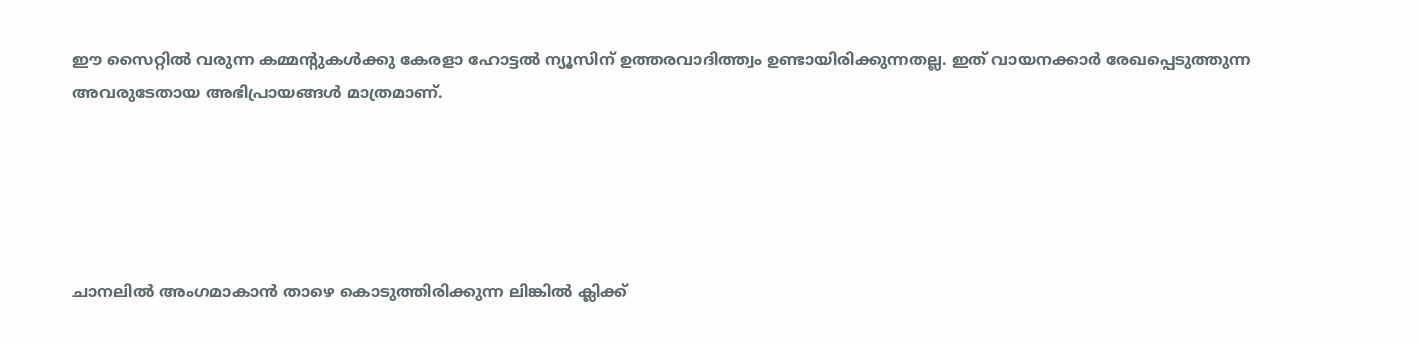ഈ സൈറ്റിൽ വരുന്ന കമ്മന്റുകൾക്കു കേരളാ ഹോട്ടൽ ന്യൂസിന് ഉത്തരവാദിത്ത്വം ഉണ്ടായിരിക്കുന്നതല്ല. ഇത് വായനക്കാർ രേഖപ്പെടുത്തുന്ന അവരുടേതായ അഭിപ്രായങ്ങൾ മാത്രമാണ്.





ചാനലിൽ അംഗമാകാൻ താഴെ കൊടുത്തിരിക്കുന്ന ലിങ്കിൽ ക്ലിക്ക്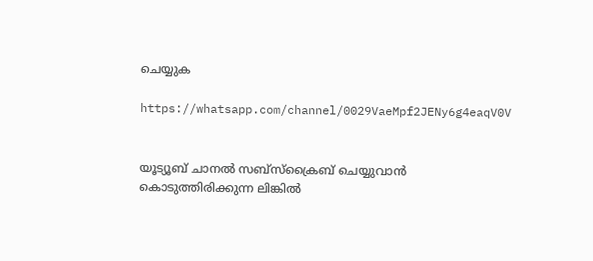ചെയ്യുക

https://whatsapp.com/channel/0029VaeMpf2JENy6g4eaqV0V


യൂട്യൂബ് ചാനൽ സബ്സ്ക്രൈബ് ചെയ്യുവാൻ കൊടുത്തിരിക്കുന്ന ലിങ്കിൽ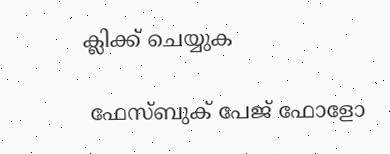ക്ലിക്ക് ചെയ്യുക

 ഫേസ്ബുക് പേജ് ഫോളോ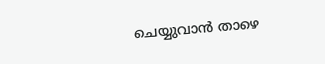ചെയ്യുവാൻ താഴെ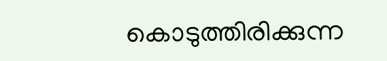കൊടുത്തിരിക്കുന്ന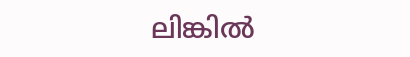ലിങ്കിൽ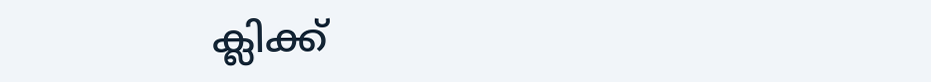ക്ലിക്ക്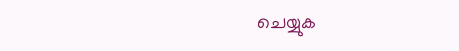ചെയ്യുക